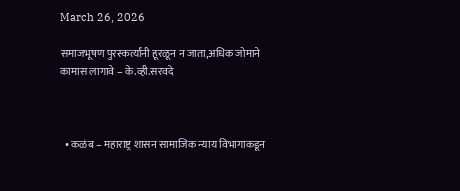March 26, 2026

समाजभूषण पुरस्कर्त्यांनी हूरळून न जाता,अधिक जोमाने कामास लागावे – के.व्ही.सरवदे



  • कळंब – महाराष्ट्र शासन सामाजिक न्याय विभागाकडून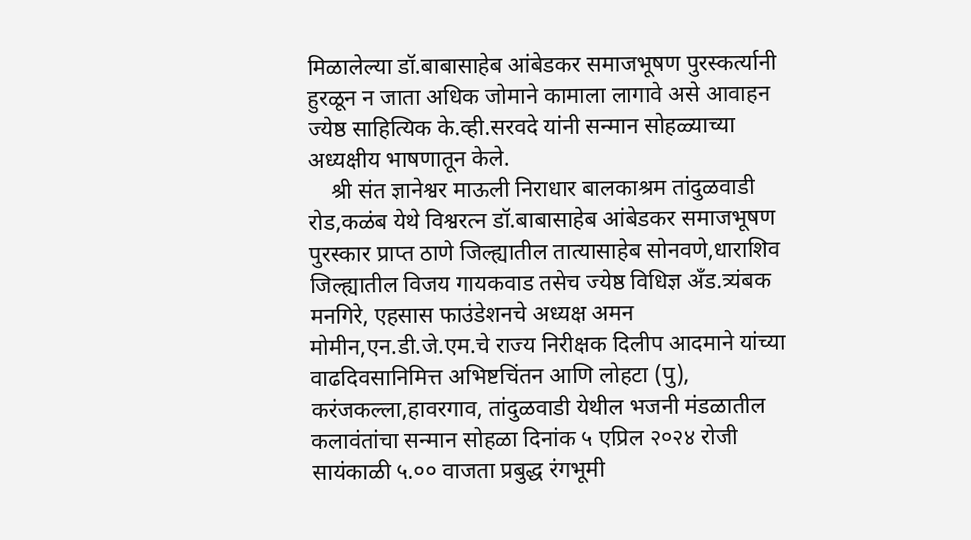मिळालेल्या डॉ.बाबासाहेब आंबेडकर समाजभूषण पुरस्कर्त्यानी हुरळून न जाता अधिक जोमाने कामाला लागावे असे आवाहन ज्येष्ठ साहित्यिक के.व्ही.सरवदे यांनी सन्मान सोहळ्याच्या अध्यक्षीय भाषणातून केले.
    श्री संत ज्ञानेश्वर माऊली निराधार बालकाश्रम तांदुळवाडी रोड,कळंब येथे विश्वरत्न डॉ.बाबासाहेब आंबेडकर समाजभूषण पुरस्कार प्राप्त ठाणे जिल्ह्यातील तात्यासाहेब सोनवणे,धाराशिव जिल्ह्यातील विजय गायकवाड तसेच ज्येष्ठ विधिज्ञ अँड.त्र्यंबक मनगिरे, एहसास फाउंडेशनचे अध्यक्ष अमन मोमीन,एन.डी.जे.एम.चे राज्य निरीक्षक दिलीप आदमाने यांच्या वाढदिवसानिमित्त अभिष्टचिंतन आणि लोहटा (पु), करंजकल्ला,हावरगाव, तांदुळवाडी येथील भजनी मंडळातील कलावंतांचा सन्मान सोहळा दिनांक ५ एप्रिल २०२४ रोजी सायंकाळी ५.०० वाजता प्रबुद्ध रंगभूमी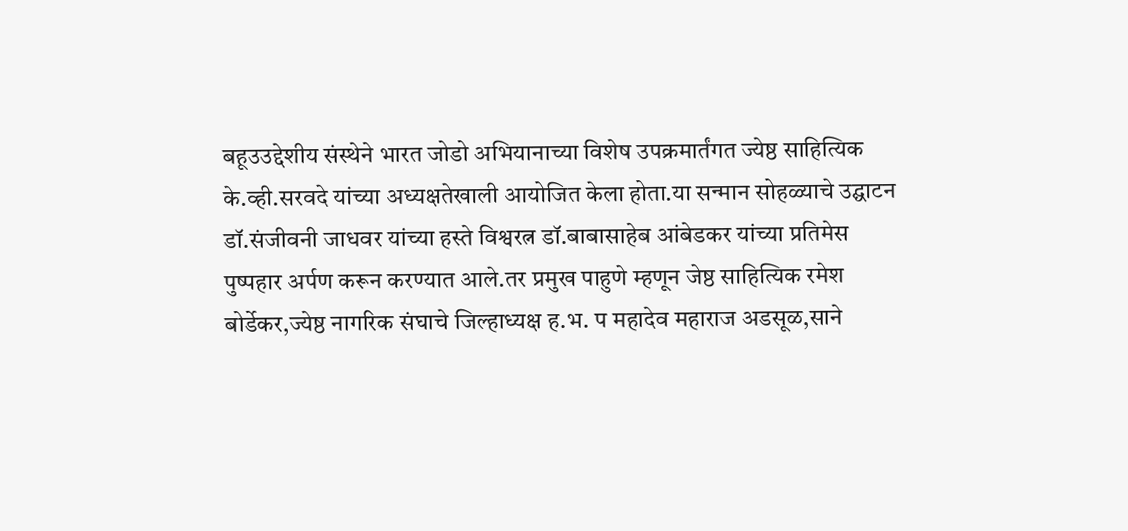बहूउउद्देशीय संस्थेने भारत जोडो अभियानाच्या विशेष उपक्रमार्तंगत ज्येष्ठ साहित्यिक के.व्ही.सरवदे यांच्या अध्यक्षतेखाली आयोजित केला होता.या सन्मान सोहळ्याचे उद्घाटन डॉ.संजीवनी जाधवर यांच्या हस्ते विश्वरत्न डॉ.बाबासाहेब आंबेडकर यांच्या प्रतिमेस पुष्पहार अर्पण करून करण्यात आले.तर प्रमुख पाहुणे म्हणून जेष्ठ साहित्यिक रमेश बोर्डेकर,ज्येष्ठ नागरिक संघाचे जिल्हाध्यक्ष ह.भ. प महादेव महाराज अडसूळ,साने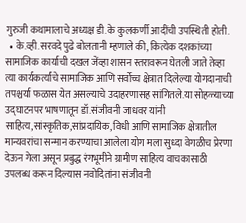गुरुजी कथामालाचे अध्यक्ष डी.के कुलकर्णी आदींची उपस्थिती होती.
  • के.व्ही.सरवदे पुढे बोलतानी म्हणाले की, कित्येक दशकांच्या सामाजिक कार्याची दखल जेंव्हा शासन स्तरावरून घेतली जाते तेव्हा त्या कार्यकर्त्यांचे सामाजिक आणि सर्वोच्च क्षेत्रात दिलेल्या योगदानाची तपश्चर्या फळास येत असल्याचे उदाहरणासह सांगितले.या सोहळ्याच्या उद्घाटनपर भाषणातून डॉ.संजीवनी जाधवर यांनी साहित्य,सांस्कृतिक,सांप्रदायिक, विधी आणि सामाजिक क्षेत्रातील मान्यवरांचा सन्मान करण्याचा आलेला योग मला सुध्दा वेगळीच प्रेरणा देऊन गेला असून प्रबुद्ध रंगभूमीने ग्रामीण साहित्य वाचकासाठी उपलब्ध करून दिल्यास नवोदितांना संजीवनी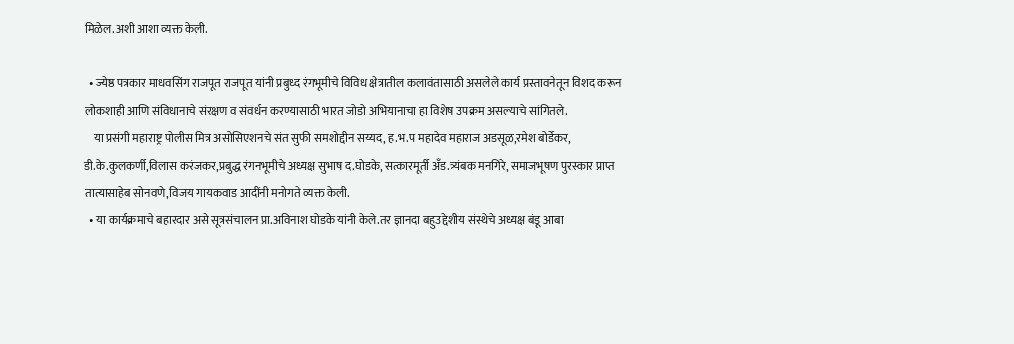मिळेल.अशी आशा व्यक्त केली.

  • ज्येष्ठ पत्रकार माधवसिंग राजपूत राजपूत यांनी प्रबुध्द रंगभूमीचे विविध क्षेत्रातील कलावंतासाठी असलेले कार्य प्रस्तावनेतून विशद करून लोकशाही आणि संविधानाचे संरक्षण व संवर्धन करण्यासाठी भारत जोडो अभियानाचा हा विशेष उपक्रम असल्याचे सांगितले.
    या प्रसंगी महाराष्ट्र पोलीस मित्र असोसिएशनचे संत सुफी समशोद्दीन सय्यद, ह.भ.प महादेव महाराज अडसूळ,रमेश बोर्डेकर, डी.के.कुलकर्णी,विलास करंजकर,प्रबुद्ध रंगनभूमीचे अध्यक्ष सुभाष द.घोडके, सत्कारमूर्ती अँड.त्र्यंबक मनगिरे, समाजभूषण पुरस्कार प्राप्त तात्यासाहेब सोनवणे,विजय गायकवाड आदींनी मनोगते व्यक्त केली.
  • या कार्यक्रमाचे बहारदार असे सूत्रसंचालन प्रा.अविनाश घोडके यांनी केले.तर ज्ञानदा बहुउद्देशीय संस्थेचे अध्यक्ष बंडू आबा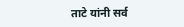ताटे यांनी सर्व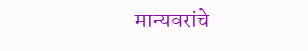मान्यवरांचे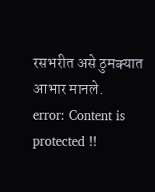रसभरीत असे ठुमक्यात आभार मानले.
error: Content is protected !!